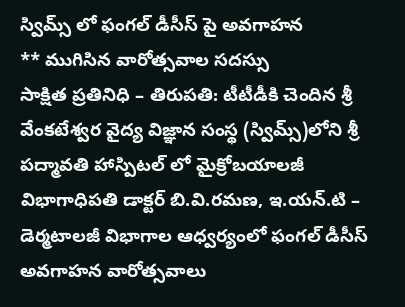స్విమ్స్ లో ఫంగల్ డీసీస్ పై అవగాహన
** ముగిసిన వారోత్సవాల సదస్సు
సాక్షిత ప్రతినిధి – తిరుపతి: టీటీడీకి చెందిన శ్రీ వేంకటేశ్వర వైద్య విజ్ఞాన సంస్థ (స్విమ్స్)లోని శ్రీ పద్మావతి హాస్పిటల్ లో మైక్రోబయాలజీ విభాగాధిపతి డాక్టర్ బి.వి.రమణ, ఇ.యన్.టి – డెర్మటాలజీ విభాగాల ఆధ్వర్యంలో ఫంగల్ డీసీస్ అవగాహన వారోత్సవాలు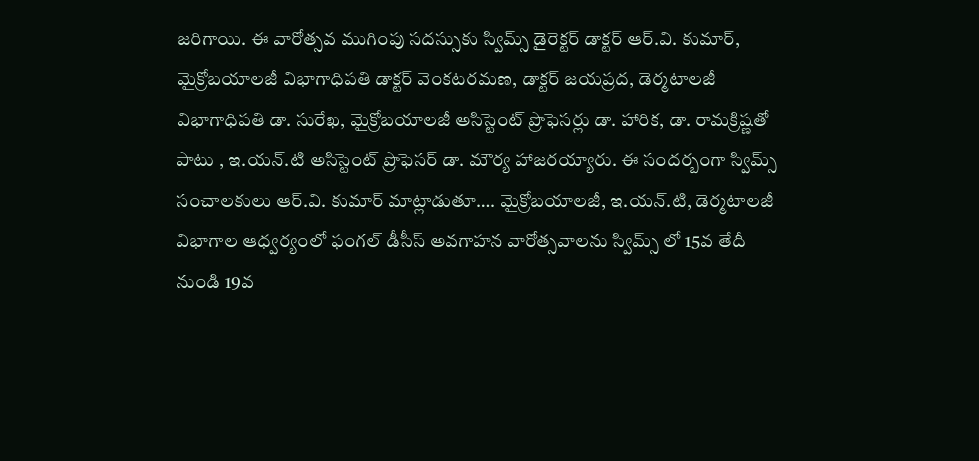జరిగాయి. ఈ వారోత్సవ ముగింపు సదస్సుకు స్విమ్స్ డైరెక్టర్ డాక్టర్ ఆర్.వి. కుమార్, మైక్రోబయాలజీ విభాగాధిపతి డాక్టర్ వెంకటరమణ, డాక్టర్ జయప్రద, డెర్మటాలజీ విభాగాధిపతి డా. సురేఖ, మైక్రోబయాలజీ అసిస్టెంట్ ప్రొఫెసర్లు డా. హారిక, డా. రామక్రిష్ణతో పాటు , ఇ.యన్.టి అసిస్టెంట్ ప్రొఫెసర్ డా. మౌర్య హాజరయ్యారు. ఈ సందర్బంగా స్విమ్స్ సంచాలకులు ఆర్.వి. కుమార్ మాట్లాడుతూ…. మైక్రోబయాలజీ, ఇ.యన్.టి, డెర్మటాలజీ విభాగాల ఆధ్వర్యంలో ఫంగల్ డీసీస్ అవగాహన వారోత్సవాలను స్విమ్స్ లో 15వ తేదీ నుండి 19వ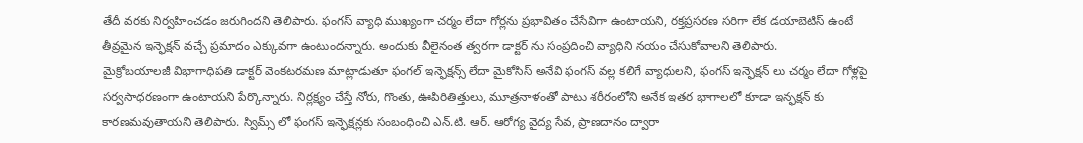తేదీ వరకు నిర్వహించడం జరుగిందని తెలిపారు. ఫంగస్ వ్యాధి ముఖ్యంగా చర్మం లేదా గోర్లను ప్రభావితం చేసేవిగా ఉంటాయని, రక్తప్రసరణ సరిగా లేక డయాబెటిస్ ఉంటే తీవ్రమైన ఇన్ఫెక్షన్ వచ్చే ప్రమాదం ఎక్కువగా ఉంటుందన్నారు. అందుకు వీలైనంత త్వరగా డాక్టర్ ను సంప్రదించి వ్యాధిని నయం చేసుకోవాలని తెలిపారు.
మైక్రోబయాలజీ విభాగాధిపతి డాక్టర్ వెంకటరమణ మాట్లాడుతూ ఫంగల్ ఇన్ఫెక్షన్స్ లేదా మైకోసిస్ అనేవి ఫంగస్ వల్ల కలిగే వ్యాధులని, ఫంగస్ ఇన్ఫెక్షన్ లు చర్మం లేదా గోళ్లపై సర్వసాధరణంగా ఉంటాయని పేర్కొన్నారు. నిర్లక్ష్యం చేస్తే నోరు, గొంతు, ఊపిరితిత్తులు, మూత్రనాళంతో పాటు శరీరంలోని అనేక ఇతర భాగాలలో కూడా ఇన్ఫక్షన్ కు కారణమవుతాయని తెలిపారు. స్విమ్స్ లో ఫంగస్ ఇన్ఫెక్షన్లకు సంబంధించి ఎన్.టి. ఆర్. ఆరోగ్య వైద్య సేవ, ప్రాణదానం ద్వారా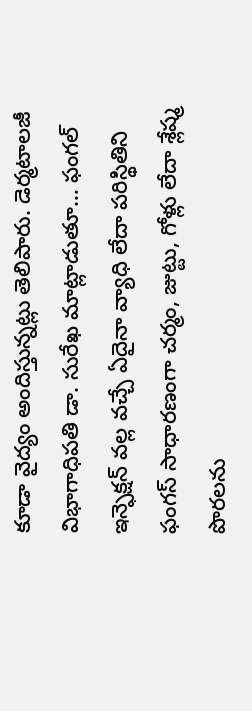కూడా వైద్యం అందిస్తున్నట్లు తెలిపారు. డెర్మటాలజీ విభాగాధిపతి డా. సురేఖ మాట్లాడుతూ… ఫంగల్ ఇన్ఫెక్షన్ వల్ల వచ్చే ఏదైనా వ్యాధి లేదా పరిస్థితిని ఫంగస్ సాధారణంగా చర్మం, జుట్టు, గోళ్లు లేదా శ్లేష్మ పొరలను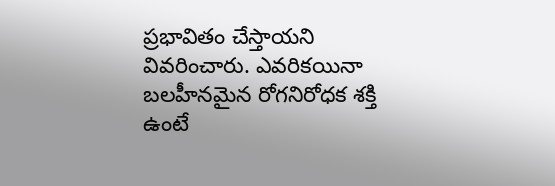ప్రభావితం చేస్తాయని వివరించారు. ఎవరికయినా బలహీనమైన రోగనిరోధక శక్తి ఉంటే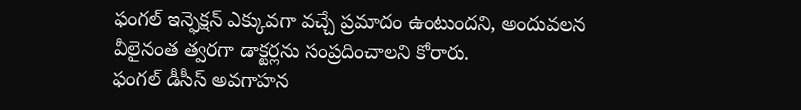ఫంగల్ ఇన్ఫెక్షన్ ఎక్కువగా వచ్చే ప్రమాదం ఉంటుందని, అందువలన వీలైనంత త్వరగా డాక్టర్లను సంప్రదించాలని కోరారు.
ఫంగల్ డీసీస్ అవగాహన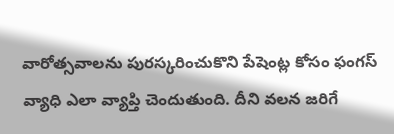వారోత్సవాలను పురస్కరించుకొని పేషెంట్ల కోసం ఫంగస్ వ్యాధి ఎలా వ్యాప్తి చెందుతుంది. దీని వలన జరిగే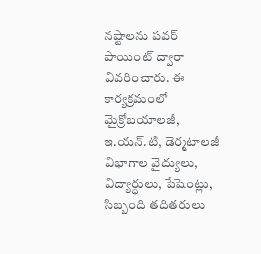నష్టాలను పవర్ పాయింట్ ద్వారా వివరించారు. ఈ కార్యక్రమంలో మైక్రోబయాలజీ, ఇ.యన్.టి, డెర్మటాలజీ విభాగాల వైద్యులు, విద్యార్ధులు, పేషెంట్లు, సిబ్బంది తదితరులు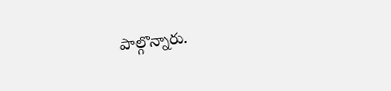పాల్గొన్నారు.